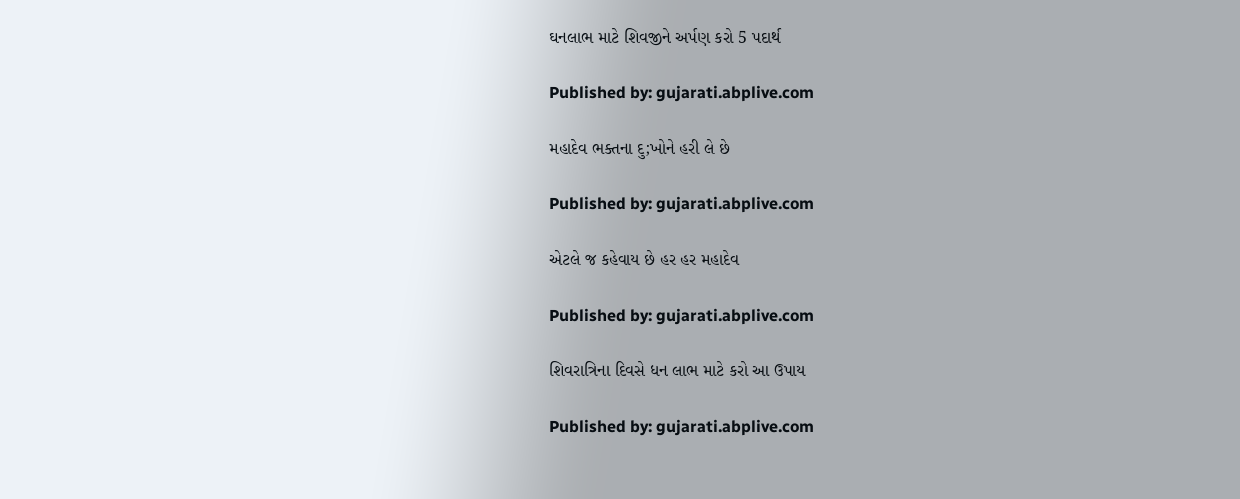ઘનલાભ માટે શિવજીને અર્પણ કરો 5 પદાર્થ

Published by: gujarati.abplive.com

મહાદેવ ભક્તના દુ;ખોને હરી લે છે

Published by: gujarati.abplive.com

એટલે જ કહેવાય છે હર હર મહાદેવ

Published by: gujarati.abplive.com

શિવરાત્રિના દિવસે ધન લાભ માટે કરો આ ઉપાય

Published by: gujarati.abplive.com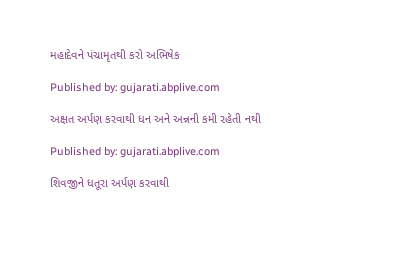મહાદેવને પંચામૃતથી કરો અભિષેક

Published by: gujarati.abplive.com

અક્ષત અર્પણ કરવાથી ધન અને અન્નની કમી રહેતી નથી

Published by: gujarati.abplive.com

શિવજીને ધતૂરા અર્પણ કરવાથી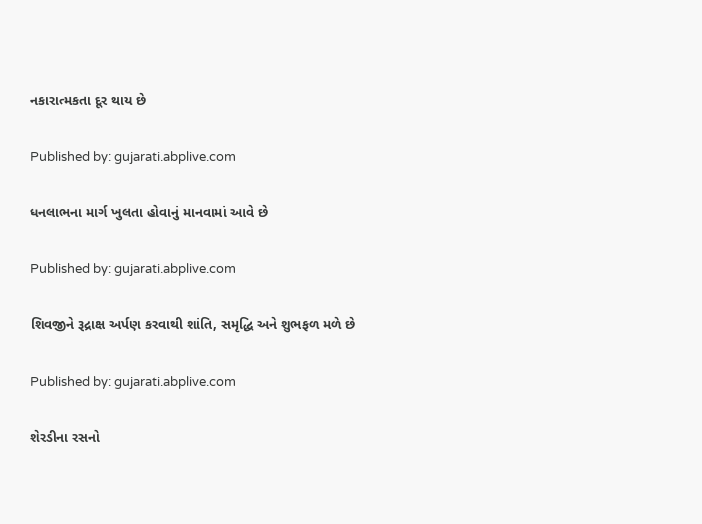નકારાત્મકતા દૂર થાય છે

Published by: gujarati.abplive.com

ધનલાભના માર્ગ ખુલતા હોવાનું માનવામાં આવે છે

Published by: gujarati.abplive.com

શિવજીને રૂદ્રાક્ષ અર્પણ કરવાથી શાંતિ, સમૃદ્ધિ અને શુભફળ મળે છે

Published by: gujarati.abplive.com

શેરડીના રસનો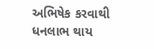અભિષેક કરવાથી ધનલાભ થાય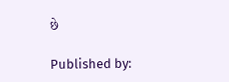છે

Published by: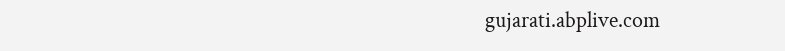gujarati.abplive.com